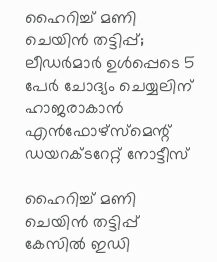ഹൈറിച്ച് മണി ചെയിൻ തട്ടിപ്പ്; ലീഡർമാർ ഉൾപ്പെടെ 5 പേർ ചോദ്യം ചെയ്യലിന് ഹാജരാകാൻ എൻഫോഴ്സ്മെന്റ് ഡയറക്ടറേറ്റ് നോട്ടീസ്

ഹൈറിച്ച് മണി ചെയിൻ തട്ടിപ്പ് കേസിൽ ഇഡി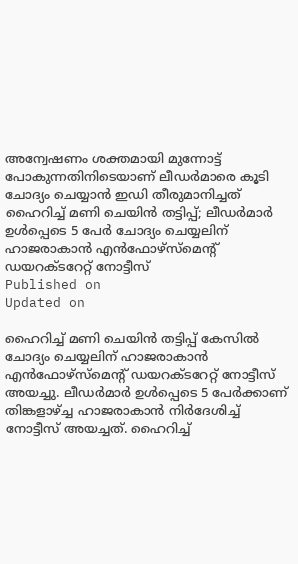അന്വേഷണം ശക്തമായി മുന്നോട്ട് പോകുന്നതിനിടെയാണ് ലീഡർമാരെ കൂടി ചോദ്യം ചെയ്യാൻ ഇഡി തീരുമാനിച്ചത്
ഹൈറിച്ച് മണി ചെയിൻ തട്ടിപ്പ്; ലീഡർമാർ ഉൾപ്പെടെ 5 പേർ ചോദ്യം ചെയ്യലിന് ഹാജരാകാൻ എൻഫോഴ്സ്മെന്റ് ഡയറക്ടറേറ്റ് നോട്ടീസ്
Published on
Updated on

ഹൈറിച്ച് മണി ചെയിൻ തട്ടിപ്പ് കേസിൽ ചോദ്യം ചെയ്യലിന് ഹാജരാകാൻ എൻഫോഴ്സ്മെന്റ് ഡയറക്ടറേറ്റ് നോട്ടീസ് അയച്ചു. ലീഡർമാർ ഉൾപ്പെടെ 5 പേർക്കാണ് തിങ്കളാഴ്ച്ച ഹാജരാകാന്‍ നിർദേശിച്ച് നോട്ടീസ് അയച്ചത്. ഹൈറിച്ച്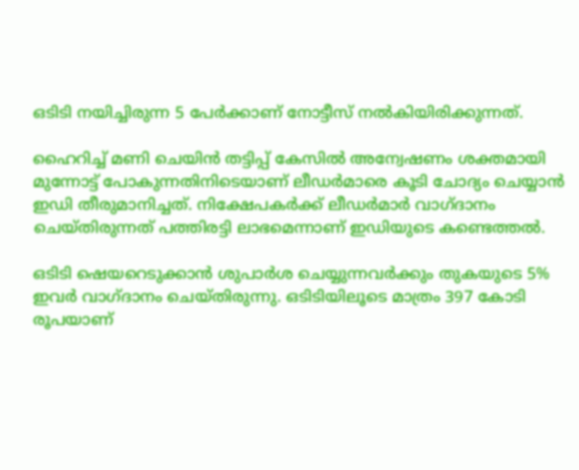ഒടിടി നയിച്ചിരുന്ന 5 പേർക്കാണ് നോട്ടീസ് നൽകിയിരിക്കുന്നത്.

ഹൈറിച്ച് മണി ചെയിൻ തട്ടിപ്പ് കേസിൽ അന്വേഷണം ശക്തമായി മുന്നോട്ട് പോകുന്നതിനിടെയാണ് ലീഡർമാരെ കൂടി ചോദ്യം ചെയ്യാൻ ഇഡി തീരുമാനിച്ചത്. നിക്ഷേപകർക്ക് ലീഡർമാർ വാഗ്ദാനം ചെയ്തിരുന്നത് പത്തിരട്ടി ലാഭമെന്നാണ് ഇഡിയുടെ കണ്ടെത്തൽ.

ഒടിടി ഷെയറെടുക്കാൻ ശുപാർശ ചെയ്യുന്നവർക്കും തുകയുടെ 5% ഇവർ വാഗ്ദാനം ചെയ്തിരുന്നു. ഒടിടിയിലൂടെ മാത്രം 397 കോടി രൂപയാണ്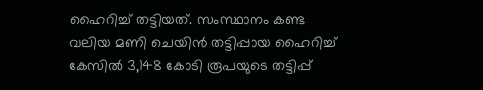ഹൈറിച്ച് തട്ടിയത്. സംസ്ഥാനം കണ്ട വലിയ മണി ചെയിൻ തട്ടിപ്പായ ഹൈറിച്ച് കേസിൽ 3,148 കോടി രൂപയുടെ തട്ടിപ്പ്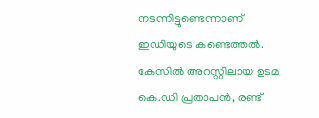നടന്നിട്ടുണ്ടെന്നാണ് ഇഡിയുടെ കണ്ടെത്തൽ. കേസിൽ അറസ്റ്റിലായ ഉടമ കെ.ഡി പ്രതാപൻ, രണ്ട്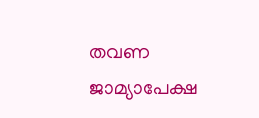തവണ ജാമ്യാപേക്ഷ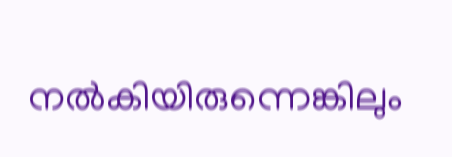നൽകിയിരുന്നെങ്കിലും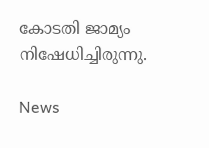കോടതി ജാമ്യം നിഷേധിച്ചിരുന്നു.

News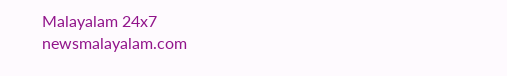Malayalam 24x7
newsmalayalam.com